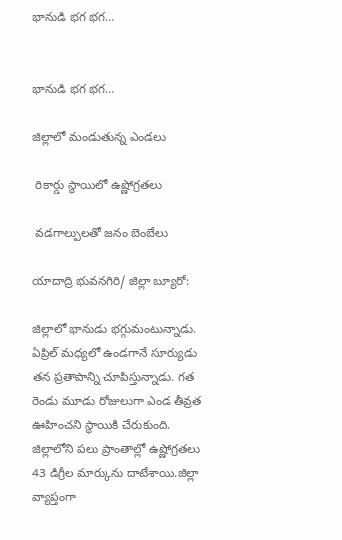భానుడి భగ భగ…


భానుడి భగ భగ…

జిల్లాలో మండుతున్న ఎండలు

 రికార్డు స్థాయిలో ఉష్ణోగ్రతలు

 వడగాల్పులతో జనం బెంబేలు

యాదాద్రి భువనగిరి/ జిల్లా బ్యూరో:

జిల్లాలో భానుడు భగ్గుమంటున్నాడు. ఏప్రిల్ మధ్యలో ఉండగానే సూర్యుడు తన ప్రతాపాన్ని చూపిస్తున్నాడు. గత రెండు మూడు రోజులుగా ఎండ తీవ్రత ఊహించని స్థాయికి చేరుకుంది. జిల్లాలోని పలు ప్రాంతాల్లో ఉష్ణోగ్రతలు 43 డిగ్రీల మార్కును దాటేశాయి.జిల్లా వ్యాప్తంగా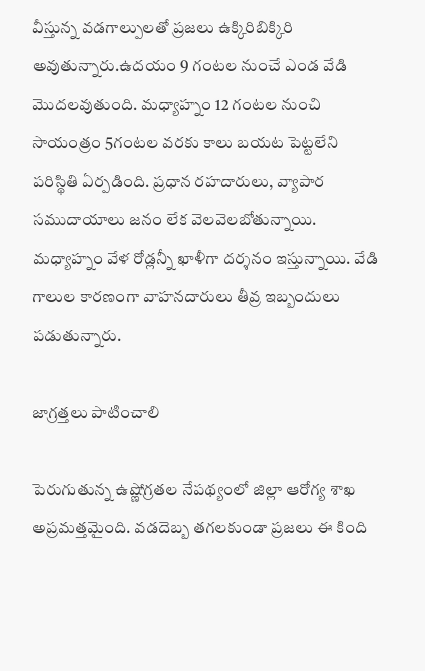వీస్తున్న వడగాల్పులతో ప్రజలు ఉక్కిరిబిక్కిరి అవుతున్నారు.ఉదయం 9 గంటల నుంచే ఎండ వేడి మొదలవుతుంది. మధ్యాహ్నం 12 గంటల నుంచి సాయంత్రం 5గంటల వరకు కాలు బయట పెట్టలేని పరిస్థితి ఏర్పడింది. ప్రధాన రహదారులు, వ్యాపార సముదాయాలు జనం లేక వెలవెలబోతున్నాయి. మధ్యాహ్నం వేళ రోడ్లన్నీ ఖాళీగా దర్శనం ఇస్తున్నాయి. వేడి గాలుల కారణంగా వాహనదారులు తీవ్ర ఇబ్బందులు పడుతున్నారు.

జాగ్రత్తలు పాటించాలి

పెరుగుతున్న ఉష్ణోగ్రతల నేపథ్యంలో జిల్లా ఆరోగ్య శాఖ అప్రమత్తమైంది. వడదెబ్బ తగలకుండా ప్రజలు ఈ కింది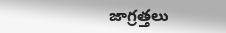జాగ్రత్తలు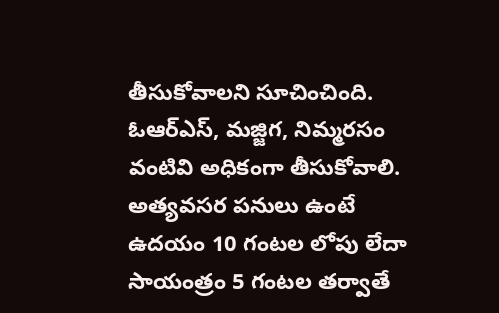తీసుకోవాలని సూచించింది. ఓఆర్ఎస్, మజ్జిగ, నిమ్మరసం వంటివి అధికంగా తీసుకోవాలి. అత్యవసర పనులు ఉంటే ఉదయం 10 గంటల లోపు లేదా సాయంత్రం 5 గంటల తర్వాతే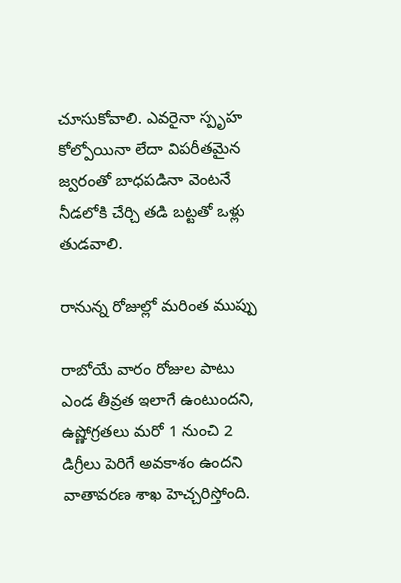చూసుకోవాలి. ఎవరైనా స్పృహ కోల్పోయినా లేదా విపరీతమైన జ్వరంతో బాధపడినా వెంటనే నీడలోకి చేర్చి తడి బట్టతో ఒళ్లు తుడవాలి.

రానున్న రోజుల్లో మరింత ముప్పు

రాబోయే వారం రోజుల పాటు ఎండ తీవ్రత ఇలాగే ఉంటుందని, ఉష్ణోగ్రతలు మరో 1 నుంచి 2 డిగ్రీలు పెరిగే అవకాశం ఉందని వాతావరణ శాఖ హెచ్చరిస్తోంది.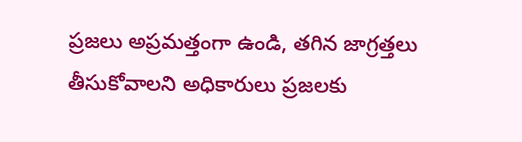ప్రజలు అప్రమత్తంగా ఉండి, తగిన జాగ్రత్తలు తీసుకోవాలని అధికారులు ప్రజలకు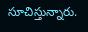సూచిస్తున్నారు.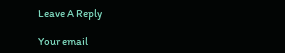Leave A Reply

Your email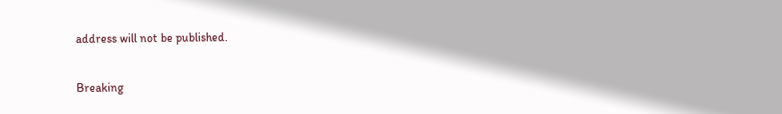address will not be published.

Breaking